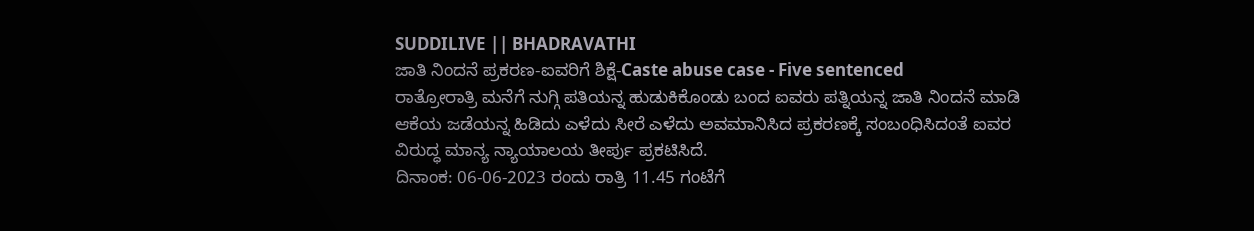SUDDILIVE || BHADRAVATHI
ಜಾತಿ ನಿಂದನೆ ಪ್ರಕರಣ-ಐವರಿಗೆ ಶಿಕ್ಷೆ-Caste abuse case - Five sentenced
ರಾತ್ರೋರಾತ್ರಿ ಮನೆಗೆ ನುಗ್ಗಿ ಪತಿಯನ್ನ ಹುಡುಕಿಕೊಂಡು ಬಂದ ಐವರು ಪತ್ನಿಯನ್ನ ಜಾತಿ ನಿಂದನೆ ಮಾಡಿ ಆಕೆಯ ಜಡೆಯನ್ನ ಹಿಡಿದು ಎಳೆದು ಸೀರೆ ಎಳೆದು ಅವಮಾನಿಸಿದ ಪ್ರಕರಣಕ್ಕೆ ಸಂಬಂಧಿಸಿದಂತೆ ಐವರ ವಿರುದ್ಧ ಮಾನ್ಯ ನ್ಯಾಯಾಲಯ ತೀರ್ಪು ಪ್ರಕಟಿಸಿದೆ.
ದಿನಾಂಕ: 06-06-2023 ರಂದು ರಾತ್ರಿ 11.45 ಗಂಟೆಗೆ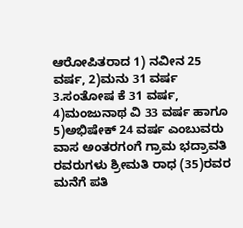ಆರೋಪಿತರಾದ 1) ನವೀನ 25 ವರ್ಷ, 2)ಮನು 31 ವರ್ಷ 3.ಸಂತೋಷ ಕೆ 31 ವರ್ಷ, 4)ಮಂಜುನಾಥ ವಿ 33 ವರ್ಷ ಹಾಗೂ 5)ಅಭಿಷೇಕ್ 24 ವರ್ಷ ಎಂಬುವರು ವಾಸ ಅಂತರಗಂಗೆ ಗ್ರಾಮ ಭದ್ರಾವತಿ ರವರುಗಳು ಶ್ರೀಮತಿ ರಾಧ (35)ರವರ ಮನೆಗೆ ಪತಿ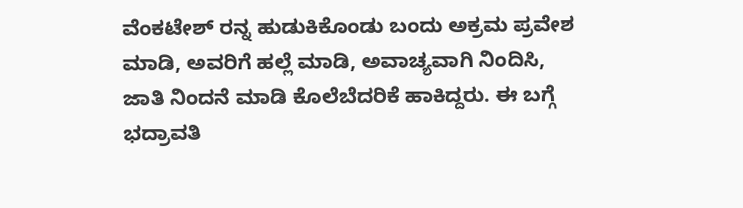ವೆಂಕಟೇಶ್ ರನ್ನ ಹುಡುಕಿಕೊಂಡು ಬಂದು ಅಕ್ರಮ ಪ್ರವೇಶ ಮಾಡಿ, ಅವರಿಗೆ ಹಲ್ಲೆ ಮಾಡಿ, ಅವಾಚ್ಯವಾಗಿ ನಿಂದಿಸಿ, ಜಾತಿ ನಿಂದನೆ ಮಾಡಿ ಕೊಲೆಬೆದರಿಕೆ ಹಾಕಿದ್ದರು. ಈ ಬಗ್ಗೆ ಭದ್ರಾವತಿ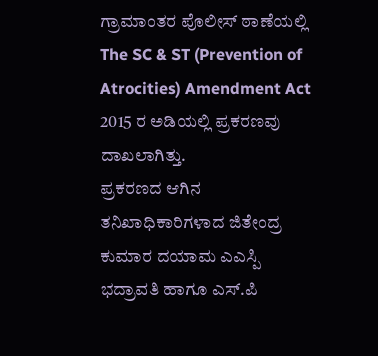ಗ್ರಾಮಾಂತರ ಪೊಲೀಸ್ ಠಾಣೆಯಲ್ಲಿ The SC & ST (Prevention of Atrocities) Amendment Act 2015 ರ ಅಡಿಯಲ್ಲಿ ಪ್ರಕರಣವು ದಾಖಲಾಗಿತ್ತು.
ಪ್ರಕರಣದ ಆಗಿನ ತನಿಖಾಧಿಕಾರಿಗಳಾದ ಜಿತೇಂದ್ರ ಕುಮಾರ ದಯಾಮ ಎಎಸ್ಪಿ ಭದ್ರಾವತಿ ಹಾಗೂ ಎಸ್.ಪಿ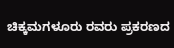ಚಿಕ್ಕಮಗಳೂರು ರವರು ಪ್ರಕರಣದ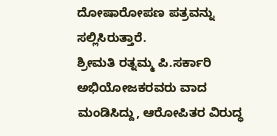ದೋಷಾರೋಪಣ ಪತ್ರವನ್ನು ಸಲ್ಲಿಸಿರುತ್ತಾರೆ.
ಶ್ರೀಮತಿ ರತ್ನಮ್ಮ ಪಿ.ಸರ್ಕಾರಿ ಅಭಿಯೋಜಕರವರು ವಾದ ಮಂಡಿಸಿದ್ದು, ಆರೋಪಿತರ ವಿರುದ್ಧ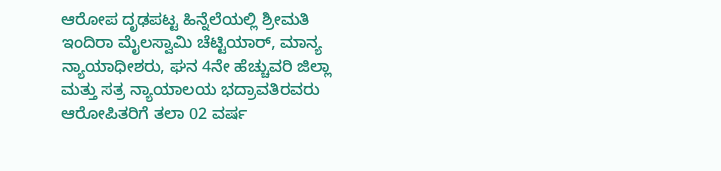ಆರೋಪ ದೃಢಪಟ್ಟ ಹಿನ್ನೆಲೆಯಲ್ಲಿ ಶ್ರೀಮತಿ ಇಂದಿರಾ ಮೈಲಸ್ವಾಮಿ ಚೆಟ್ಟಿಯಾರ್, ಮಾನ್ಯ ನ್ಯಾಯಾಧೀಶರು, ಘನ 4ನೇ ಹೆಚ್ಚುವರಿ ಜಿಲ್ಲಾ ಮತ್ತು ಸತ್ರ ನ್ಯಾಯಾಲಯ ಭದ್ರಾವತಿರವರು ಆರೋಪಿತರಿಗೆ ತಲಾ 02 ವರ್ಷ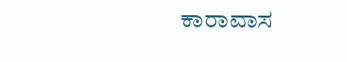ಕಾರಾವಾಸ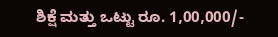ಶಿಕ್ಷೆ ಮತ್ತು ಒಟ್ಟು ರೂ. 1,00,000/-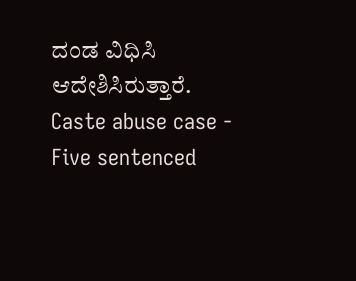ದಂಡ ವಿಧಿಸಿ ಆದೇಶಿಸಿರುತ್ತಾರೆ.
Caste abuse case - Five sentenced